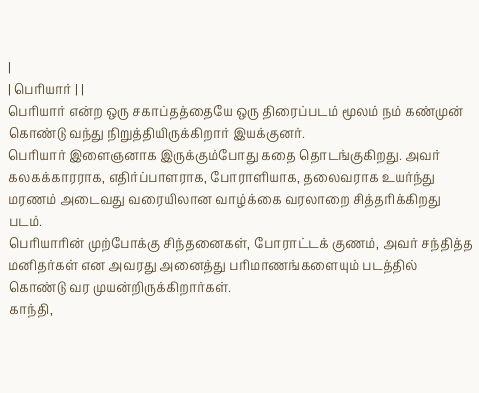|
| பெரியார் | |
பெரியார் என்ற ஒரு சகாப்தத்தையே ஒரு திரைப்படம் மூலம் நம் கண்முன் கொண்டு வந்து நிறுத்தியிருக்கிறார் இயக்குனர்.
பெரியார் இளைஞனாக இருக்கும்போது கதை தொடங்குகிறது. அவர் கலகக்காரராக, எதிர்ப்பாளராக, போராளியாக, தலைவராக உயர்ந்து மரணம் அடைவது வரையிலான வாழ்க்கை வரலாறை சித்தரிக்கிறது படம்.
பெரியாரின் முற்போக்கு சிந்தனைகள், போராட்டக் குணம், அவர் சந்தித்த மனிதர்கள் என அவரது அனைத்து பரிமாணங்களையும் படத்தில் கொண்டு வர முயன்றிருக்கிறார்கள்.
காந்தி,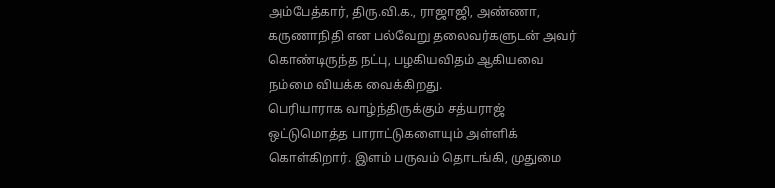அம்பேத்கார், திரு.வி.க., ராஜாஜி, அண்ணா, கருணாநிதி என பல்வேறு தலைவர்களுடன் அவர் கொண்டிருந்த நட்பு, பழகியவிதம் ஆகியவை நம்மை வியக்க வைக்கிறது.
பெரியாராக வாழ்ந்திருக்கும் சத்யராஜ் ஒட்டுமொத்த பாராட்டுகளையும் அள்ளிக் கொள்கிறார். இளம் பருவம் தொடங்கி, முதுமை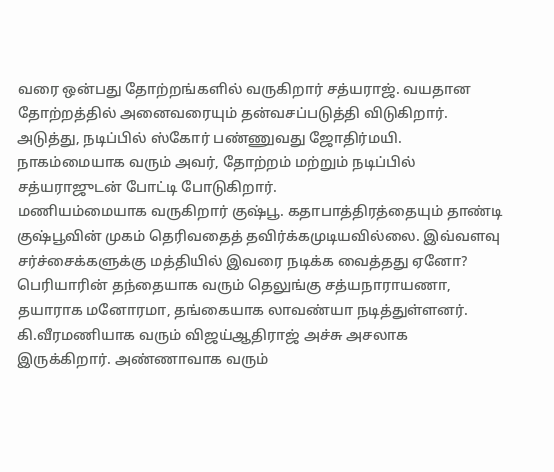வரை ஒன்பது தோற்றங்களில் வருகிறார் சத்யராஜ். வயதான தோற்றத்தில் அனைவரையும் தன்வசப்படுத்தி விடுகிறார்.
அடுத்து, நடிப்பில் ஸ்கோர் பண்ணுவது ஜோதிர்மயி. நாகம்மையாக வரும் அவர், தோற்றம் மற்றும் நடிப்பில் சத்யராஜுடன் போட்டி போடுகிறார்.
மணியம்மையாக வருகிறார் குஷ்பூ. கதாபாத்திரத்தையும் தாண்டி குஷ்பூவின் முகம் தெரிவதைத் தவிர்க்கமுடியவில்லை. இவ்வளவு சர்ச்சைக்களுக்கு மத்தியில் இவரை நடிக்க வைத்தது ஏனோ?
பெரியாரின் தந்தையாக வரும் தெலுங்கு சத்யநாராயணா, தயாராக மனோரமா, தங்கையாக லாவண்யா நடித்துள்ளனர். கி.வீரமணியாக வரும் விஜய்ஆதிராஜ் அச்சு அசலாக இருக்கிறார். அண்ணாவாக வரும்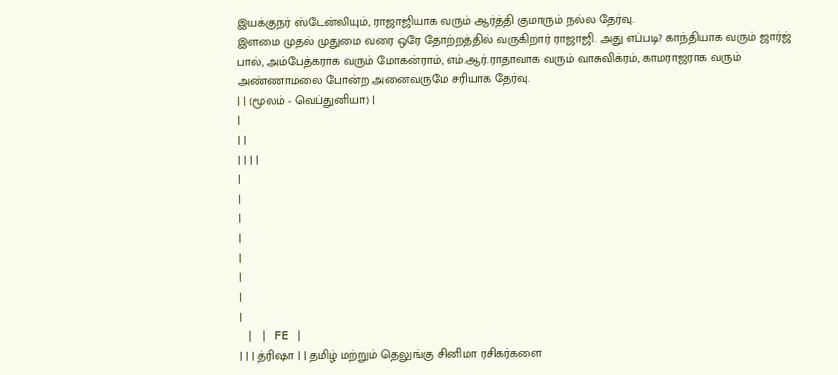இயக்குநர் ஸ்டேன்லியும், ராஜாஜியாக வரும் ஆர்த்தி குமாரும் நல்ல தேர்வு.
இளமை முதல் முதுமை வரை ஒரே தோற்றத்தில் வருகிறார் ராஜாஜி. அது எப்படி? காந்தியாக வரும் ஜார்ஜ் பால், அம்பேத்கராக வரும் மோகன்ராம், எம்.ஆர்.ராதாவாக வரும் வாசுவிக்ரம், காமராஜராக வரும் அண்ணாமலை போன்ற அனைவருமே சரியாக தேர்வு.
| | (மூலம் - வெப்துனியா) |
|
| |
| | | |
|
|
|
|
|
|
|
|
 | | FE |
| | | த்ரிஷா | | தமிழ் மற்றும் தெலுங்கு சினிமா ரசிகர்களை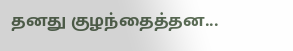தனது குழந்தைத்தன...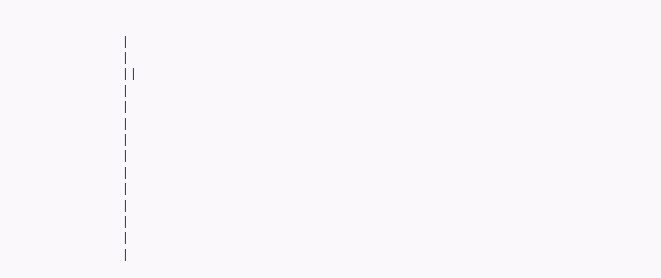|
|
| |
|
|
|
|
|
|
|
|
|
|
|